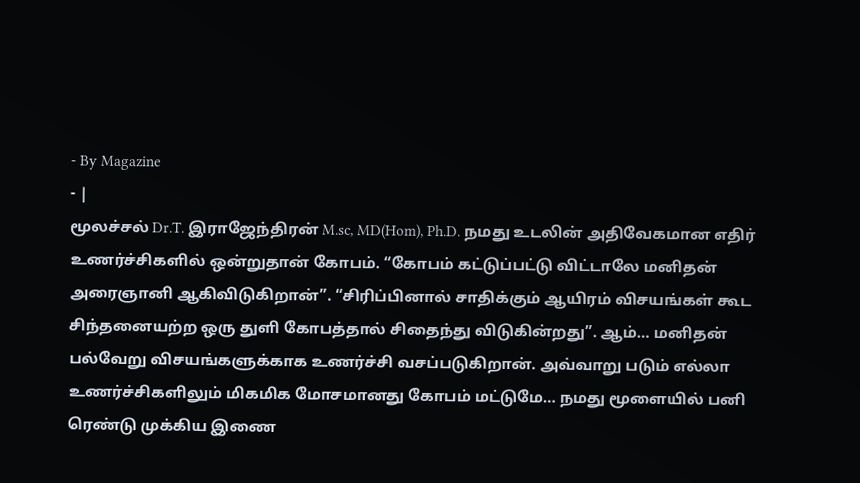- By Magazine
- |
மூலச்சல் Dr.T. இராஜேந்திரன் M.sc, MD(Hom), Ph.D. நமது உடலின் அதிவேகமான எதிர் உணர்ச்சிகளில் ஒன்றுதான் கோபம். “கோபம் கட்டுப்பட்டு விட்டாலே மனிதன் அரைஞானி ஆகிவிடுகிறான்”. “சிரிப்பினால் சாதிக்கும் ஆயிரம் விசயங்கள் கூட சிந்தனையற்ற ஒரு துளி கோபத்தால் சிதைந்து விடுகின்றது”. ஆம்… மனிதன் பல்வேறு விசயங்களுக்காக உணர்ச்சி வசப்படுகிறான். அவ்வாறு படும் எல்லா உணர்ச்சிகளிலும் மிகமிக மோசமானது கோபம் மட்டுமே… நமது மூளையில் பனி ரெண்டு முக்கிய இணை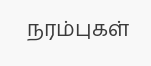நரம்புகள்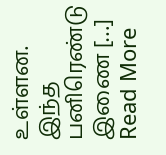உள்ளன. இந்த பனிரெண்டு இணை […]
Read More